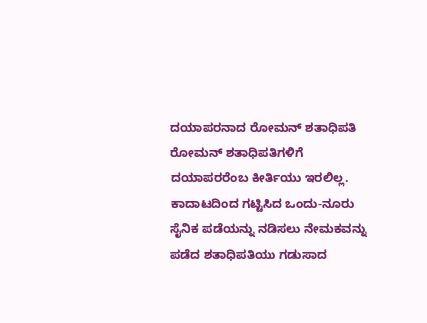ದಯಾಪರನಾದ ರೋಮನ್ ಶತಾಧಿಪತಿ
ರೋಮನ್ ಶತಾಧಿಪತಿಗಳಿಗೆ ದಯಾಪರರೆಂಬ ಕೀರ್ತಿಯು ಇರಲಿಲ್ಲ. ಕಾದಾಟದಿಂದ ಗಟ್ಟಿಸಿದ ಒಂದು-ನೂರು ಸೈನಿಕ ಪಡೆಯನ್ನು ನಡಿಸಲು ನೇಮಕವನ್ನು ಪಡೆದ ಶತಾಧಿಪತಿಯು ಗಡುಸಾದ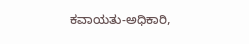ಕವಾಯತು-ಅಧಿಕಾರಿ,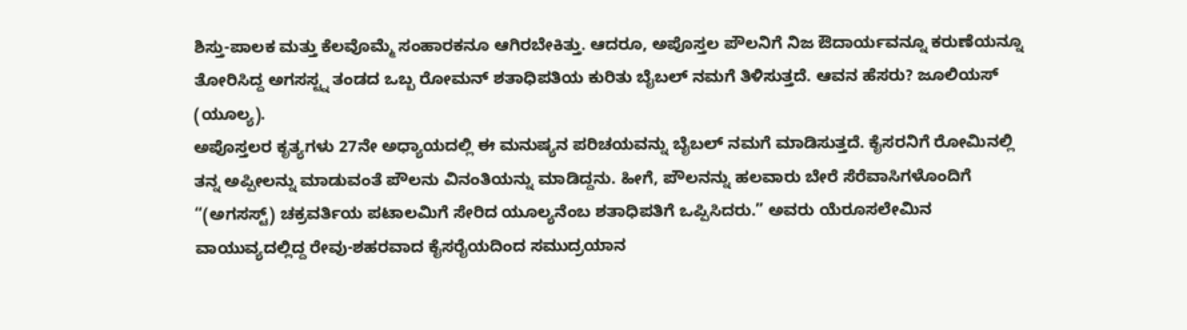ಶಿಸ್ತು-ಪಾಲಕ ಮತ್ತು ಕೆಲವೊಮ್ಮೆ ಸಂಹಾರಕನೂ ಆಗಿರಬೇಕಿತ್ತು. ಆದರೂ, ಅಪೊಸ್ತಲ ಪೌಲನಿಗೆ ನಿಜ ಔದಾರ್ಯವನ್ನೂ ಕರುಣೆಯನ್ನೂ ತೋರಿಸಿದ್ದ ಅಗಸಸ್ಟ್ನ ತಂಡದ ಒಬ್ಬ ರೋಮನ್ ಶತಾಧಿಪತಿಯ ಕುರಿತು ಬೈಬಲ್ ನಮಗೆ ತಿಳಿಸುತ್ತದೆ. ಆವನ ಹೆಸರು? ಜೂಲಿಯಸ್ (ಯೂಲ್ಯ).
ಅಪೊಸ್ತಲರ ಕೃತ್ಯಗಳು 27ನೇ ಅಧ್ಯಾಯದಲ್ಲಿ ಈ ಮನುಷ್ಯನ ಪರಿಚಯವನ್ನು ಬೈಬಲ್ ನಮಗೆ ಮಾಡಿಸುತ್ತದೆ. ಕೈಸರನಿಗೆ ರೋಮಿನಲ್ಲಿ ತನ್ನ ಅಪ್ಪೀಲನ್ನು ಮಾಡುವಂತೆ ಪೌಲನು ವಿನಂತಿಯನ್ನು ಮಾಡಿದ್ದನು. ಹೀಗೆ, ಪೌಲನನ್ನು ಹಲವಾರು ಬೇರೆ ಸೆರೆವಾಸಿಗಳೊಂದಿಗೆ “(ಅಗಸಸ್ಟ್) ಚಕ್ರವರ್ತಿಯ ಪಟಾಲಮಿಗೆ ಸೇರಿದ ಯೂಲ್ಯನೆಂಬ ಶತಾಧಿಪತಿಗೆ ಒಪ್ಪಿಸಿದರು.” ಅವರು ಯೆರೂಸಲೇಮಿನ ವಾಯುವ್ಯದಲ್ಲಿದ್ದ ರೇವು-ಶಹರವಾದ ಕೈಸರೈಯದಿಂದ ಸಮುದ್ರಯಾನ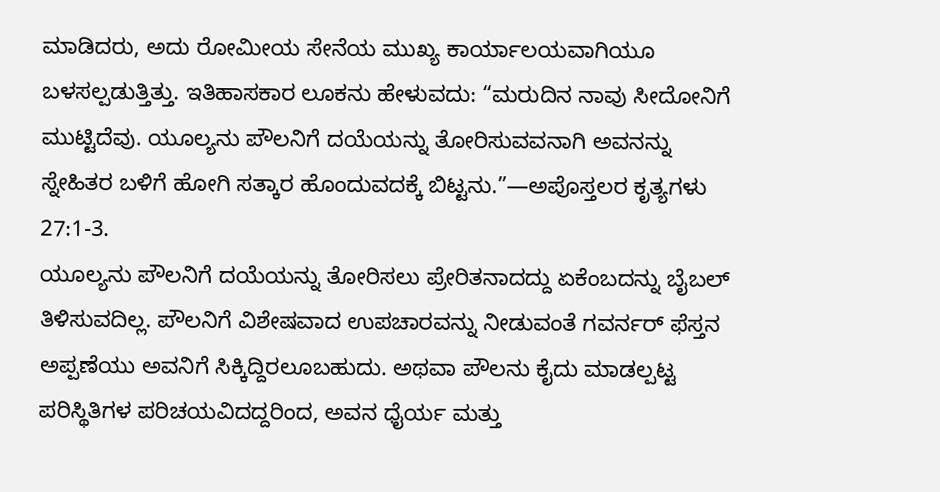ಮಾಡಿದರು, ಅದು ರೋಮೀಯ ಸೇನೆಯ ಮುಖ್ಯ ಕಾರ್ಯಾಲಯವಾಗಿಯೂ ಬಳಸಲ್ಪಡುತ್ತಿತ್ತು. ಇತಿಹಾಸಕಾರ ಲೂಕನು ಹೇಳುವದು: “ಮರುದಿನ ನಾವು ಸೀದೋನಿಗೆ ಮುಟ್ಟಿದೆವು. ಯೂಲ್ಯನು ಪೌಲನಿಗೆ ದಯೆಯನ್ನು ತೋರಿಸುವವನಾಗಿ ಅವನನ್ನು ಸ್ನೇಹಿತರ ಬಳಿಗೆ ಹೋಗಿ ಸತ್ಕಾರ ಹೊಂದುವದಕ್ಕೆ ಬಿಟ್ಟನು.”—ಅಪೊಸ್ತಲರ ಕೃತ್ಯಗಳು 27:1-3.
ಯೂಲ್ಯನು ಪೌಲನಿಗೆ ದಯೆಯನ್ನು ತೋರಿಸಲು ಪ್ರೇರಿತನಾದದ್ದು ಏಕೆಂಬದನ್ನು ಬೈಬಲ್ ತಿಳಿಸುವದಿಲ್ಲ. ಪೌಲನಿಗೆ ವಿಶೇಷವಾದ ಉಪಚಾರವನ್ನು ನೀಡುವಂತೆ ಗವರ್ನರ್ ಫೆಸ್ತನ ಅಪ್ಪಣೆಯು ಅವನಿಗೆ ಸಿಕ್ಕಿದ್ದಿರಲೂಬಹುದು. ಅಥವಾ ಪೌಲನು ಕೈದು ಮಾಡಲ್ಪಟ್ಟ ಪರಿಸ್ಥಿತಿಗಳ ಪರಿಚಯವಿದದ್ದರಿಂದ, ಅವನ ಧೈರ್ಯ ಮತ್ತು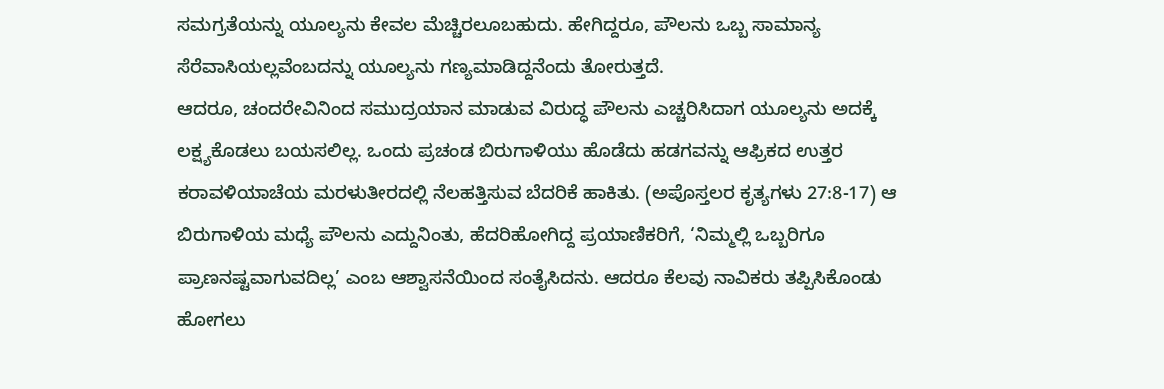ಸಮಗ್ರತೆಯನ್ನು ಯೂಲ್ಯನು ಕೇವಲ ಮೆಚ್ಚಿರಲೂಬಹುದು. ಹೇಗಿದ್ದರೂ, ಪೌಲನು ಒಬ್ಬ ಸಾಮಾನ್ಯ ಸೆರೆವಾಸಿಯಲ್ಲವೆಂಬದನ್ನು ಯೂಲ್ಯನು ಗಣ್ಯಮಾಡಿದ್ದನೆಂದು ತೋರುತ್ತದೆ.
ಆದರೂ, ಚಂದರೇವಿನಿಂದ ಸಮುದ್ರಯಾನ ಮಾಡುವ ವಿರುದ್ಧ ಪೌಲನು ಎಚ್ಚರಿಸಿದಾಗ ಯೂಲ್ಯನು ಅದಕ್ಕೆ ಲಕ್ಷ್ಯಕೊಡಲು ಬಯಸಲಿಲ್ಲ. ಒಂದು ಪ್ರಚಂಡ ಬಿರುಗಾಳಿಯು ಹೊಡೆದು ಹಡಗವನ್ನು ಆಫ್ರಿಕದ ಉತ್ತರ ಕರಾವಳಿಯಾಚೆಯ ಮರಳುತೀರದಲ್ಲಿ ನೆಲಹತ್ತಿಸುವ ಬೆದರಿಕೆ ಹಾಕಿತು. (ಅಪೊಸ್ತಲರ ಕೃತ್ಯಗಳು 27:8-17) ಆ ಬಿರುಗಾಳಿಯ ಮಧ್ಯೆ ಪೌಲನು ಎದ್ದುನಿಂತು, ಹೆದರಿಹೋಗಿದ್ದ ಪ್ರಯಾಣಿಕರಿಗೆ, ‘ನಿಮ್ಮಲ್ಲಿ ಒಬ್ಬರಿಗೂ ಪ್ರಾಣನಷ್ಟವಾಗುವದಿಲ್ಲ’ ಎಂಬ ಆಶ್ವಾಸನೆಯಿಂದ ಸಂತೈಸಿದನು. ಆದರೂ ಕೆಲವು ನಾವಿಕರು ತಪ್ಪಿಸಿಕೊಂಡು ಹೋಗಲು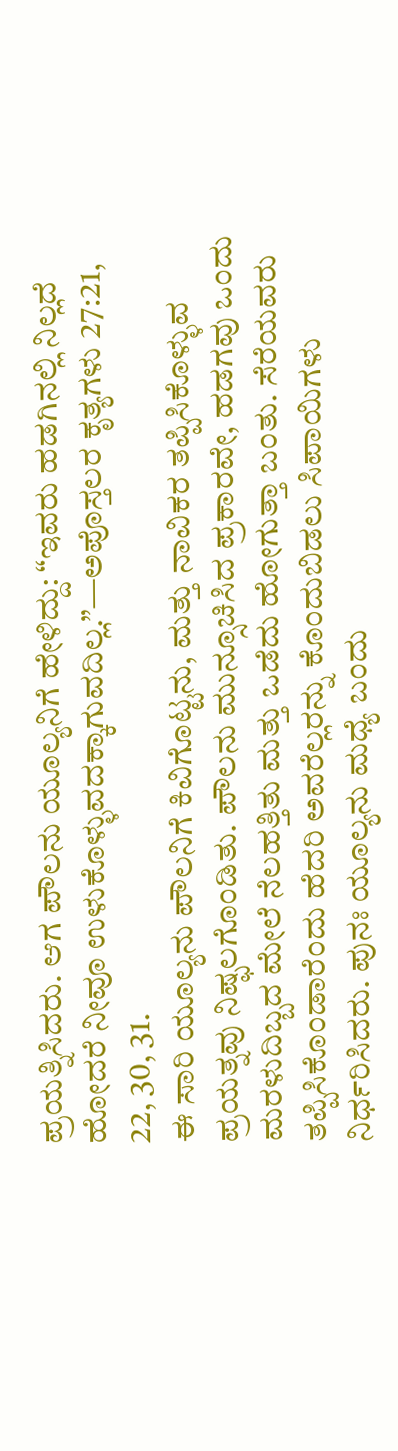ಪ್ರಯತ್ನಿಸಿದರು. ಆಗ ಪೌಲನು ಯೂಲ್ಯನಿಗೆ ಹೇಳಿದ್ದು: “ಇವರು ಹಡಗಿನಲ್ಲಿ ನಿಲ್ಲದೆ ಹೋದರೆ ನೀವೂ ಉಳುಕೊಳ್ಳುವದಕ್ಕಾಗುವದಿಲ್ಲ.”—ಅಪೊಸ್ತಲರ ಕೃತ್ಯಗಳು 27:21, 22, 30, 31.
ಈ ಸಾರಿ ಯೂಲ್ಯನು ಪೌಲನಿಗೆ ಕಿವಿಗೊಟ್ಟನು, ಮತ್ತು ನಾವಿಕರ ತಪ್ಪಿಸಿಕೊಳ್ಳುವ ಪ್ರಯತ್ನವು ನಿಷ್ಫಲಗೊಂಡಿತು. ಪೌಲನು ಮುನ್ಸೂಚಿಸಿದ ಪ್ರಕಾರವೇ, ಹಡಗವು ಒಂದು ಮರಳುದಿಬ್ಬದ ಮೇಲೆ ನೆಲಹತ್ತಿತು ಮತ್ತು ಒಡೆದು ಹೋಗುತ್ತಾ ಬಂತು. ಸೆರೆಯವರು ತಪ್ಪಿಸಿಕೊಂಡಾರೆಂದು ಹೆದರಿ ಅವರೆಲ್ಲರನ್ನು ಕೊಂದುಬಿಡಲು ಸಿಪಾಯಿಗಳು ನಿರ್ಧರಿಸಿದರು. ಪುನಃ ಯೂಲ್ಯನು ಮಧ್ಯೆ ಬಂದು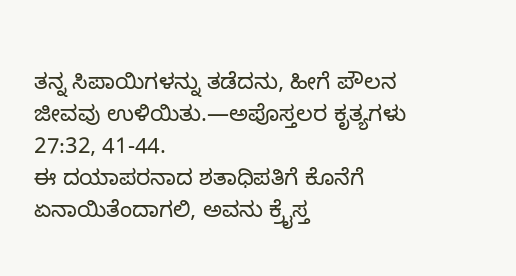ತನ್ನ ಸಿಪಾಯಿಗಳನ್ನು ತಡೆದನು, ಹೀಗೆ ಪೌಲನ ಜೀವವು ಉಳಿಯಿತು.—ಅಪೊಸ್ತಲರ ಕೃತ್ಯಗಳು 27:32, 41-44.
ಈ ದಯಾಪರನಾದ ಶತಾಧಿಪತಿಗೆ ಕೊನೆಗೆ ಏನಾಯಿತೆಂದಾಗಲಿ, ಅವನು ಕ್ರೈಸ್ತ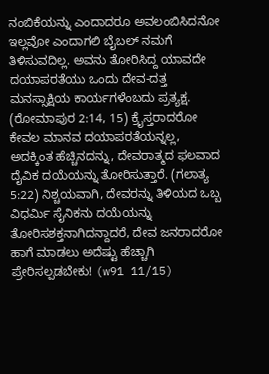ನಂಬಿಕೆಯನ್ನು ಎಂದಾದರೂ ಅವಲಂಬಿಸಿದನೋ ಇಲ್ಲವೋ ಎಂದಾಗಲಿ ಬೈಬಲ್ ನಮಗೆ ತಿಳಿಸುವದಿಲ್ಲ. ಅವನು ತೋರಿಸಿದ್ದ ಯಾವದೇ ದಯಾಪರತೆಯು ಒಂದು ದೇವ-ದತ್ತ ಮನಸ್ಸಾಕ್ಷಿಯ ಕಾರ್ಯಗಳೆಂಬದು ಪ್ರತ್ಯಕ್ಷ. (ರೋಮಾಪುರ 2:14, 15) ಕ್ರೈಸ್ತರಾದರೋ ಕೇವಲ ಮಾನವ ದಯಾಪರತೆಯನ್ನಲ್ಲ, ಅದಕ್ಕಿಂತ ಹೆಚ್ಚಿನದನ್ನು, ದೇವರಾತ್ಮದ ಫಲವಾದ ದೈವಿಕ ದಯೆಯನ್ನು ತೋರಿಸುತ್ತಾರೆ. (ಗಲಾತ್ಯ 5:22) ನಿಶ್ಚಯವಾಗಿ, ದೇವರನ್ನು ತಿಳಿಯದ ಒಬ್ಬ ವಿಧರ್ಮಿ ಸೈನಿಕನು ದಯೆಯನ್ನು ತೋರಿಸಶಕ್ತನಾಗಿದನ್ದಾದರೆ, ದೇವ ಜನರಾದರೋ ಹಾಗೆ ಮಾಡಲು ಅದೆಷ್ಟು ಹೆಚ್ಚಾಗಿ ಪ್ರೇರಿಸಲ್ಪಡಬೇಕು! (w91 11/15)